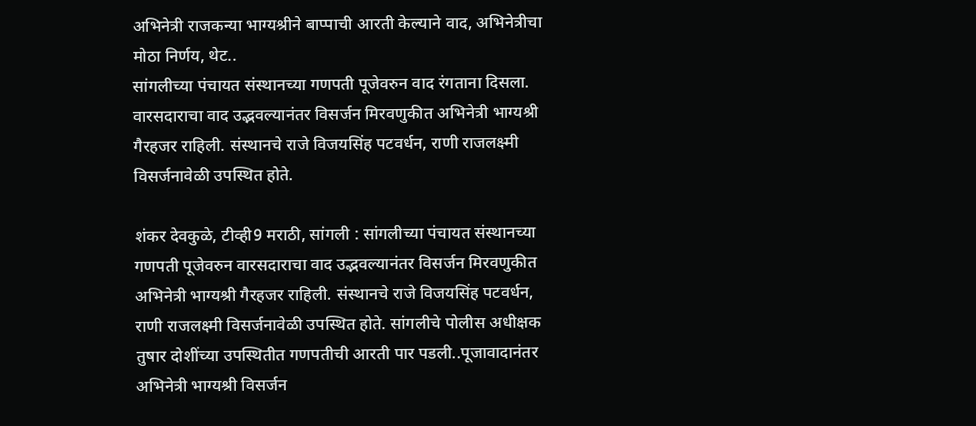अभिनेत्री राजकन्या भाग्यश्रीने बाप्पाची आरती केल्याने वाद, अभिनेत्रीचा मोठा निर्णय, थेट..
सांगलीच्या पंचायत संस्थानच्या गणपती पूजेवरुन वाद रंगताना दिसला. वारसदाराचा वाद उद्भवल्यानंतर विसर्जन मिरवणुकीत अभिनेत्री भाग्यश्री गैरहजर राहिली. संस्थानचे राजे विजयसिंह पटवर्धन, राणी राजलक्ष्मी विसर्जनावेळी उपस्थित होते.

शंकर देवकुळे, टीव्ही9 मराठी, सांगली : सांगलीच्या पंचायत संस्थानच्या गणपती पूजेवरुन वारसदाराचा वाद उद्भवल्यानंतर विसर्जन मिरवणुकीत अभिनेत्री भाग्यश्री गैरहजर राहिली. संस्थानचे राजे विजयसिंह पटवर्धन, राणी राजलक्ष्मी विसर्जनावेळी उपस्थित होते. सांगलीचे पोलीस अधीक्षक तुषार दोशींच्या उपस्थितीत गणपतीची आरती पार पडली..पूजावादानंतर अभिनेत्री भाग्यश्री विसर्जन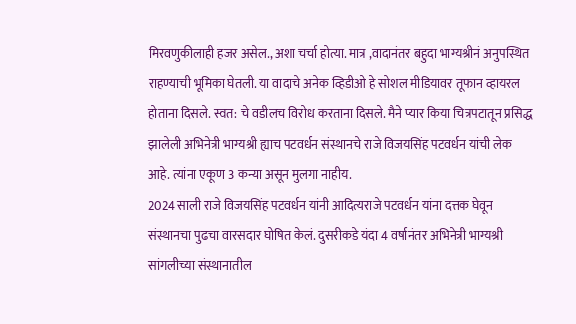मिरवणुकीलाही हजर असेल., अशा चर्चा होत्या. मात्र ,वादानंतर बहुदा भाग्यश्रीनं अनुपस्थित राहण्याची भूमिका घेतली. या वादाचे अनेक व्हिडीओ हे सोशल मीडियावर तूफान व्हायरल होताना दिसले. स्वत: चे वडीलच विरोध करताना दिसले. मैने प्यार किया चित्रपटातून प्रसिद्ध झालेली अभिनेत्री भाग्यश्री ह्याच पटवर्धन संस्थानचे राजे विजयसिंह पटवर्धन यांची लेक आहे. त्यांना एकूण 3 कन्या असून मुलगा नाहीय.
2024 साली राजे विजयसिंह पटवर्धन यांनी आदित्यराजे पटवर्धन यांना दत्तक घेवून संस्थानचा पुढचा वारसदार घोषित केलं. दुसरीकडे यंदा 4 वर्षानंतर अभिनेत्री भाग्यश्री सांगलीच्या संस्थानातील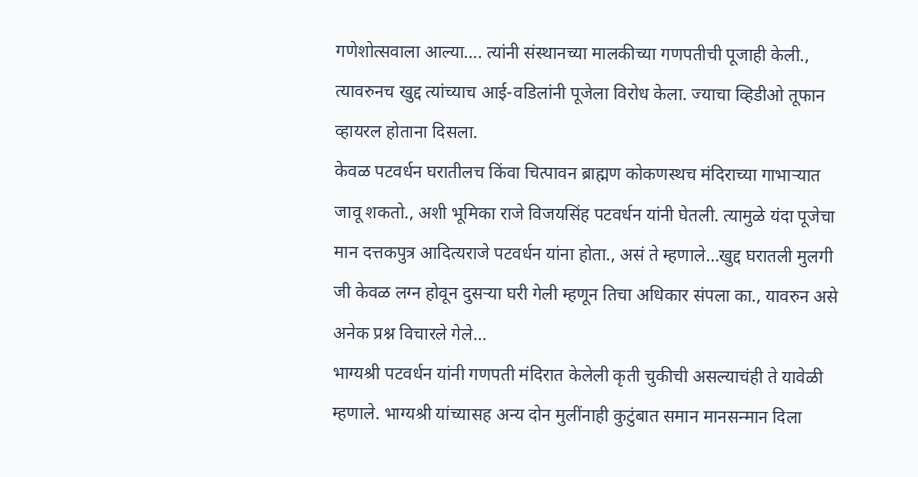गणेशोत्सवाला आल्या…. त्यांनी संस्थानच्या मालकीच्या गणपतीची पूजाही केली., त्यावरुनच खुद्द त्यांच्याच आई-वडिलांनी पूजेला विरोध केला. ज्याचा व्हिडीओ तूफान व्हायरल होताना दिसला.
केवळ पटवर्धन घरातीलच किंवा चित्पावन ब्राह्मण कोकणस्थच मंदिराच्या गाभाऱ्यात जावू शकतो., अशी भूमिका राजे विजयसिंह पटवर्धन यांनी घेतली. त्यामुळे यंदा पूजेचा मान दत्तकपुत्र आदित्यराजे पटवर्धन यांना होता., असं ते म्हणाले…खुद्द घरातली मुलगी जी केवळ लग्न होवून दुसऱ्या घरी गेली म्हणून तिचा अधिकार संपला का., यावरुन असे अनेक प्रश्न विचारले गेले…
भाग्यश्री पटवर्धन यांनी गणपती मंदिरात केलेली कृती चुकीची असल्याचंही ते यावेळी म्हणाले. भाग्यश्री यांच्यासह अन्य दोन मुलींनाही कुटुंबात समान मानसन्मान दिला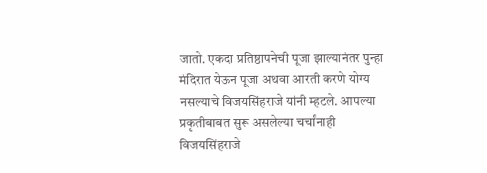जातो. एकदा प्रतिष्ठापनेची पूजा झाल्यानंतर पुन्हा मंदिरात येऊन पूजा अथवा आरती करणे योग्य नसल्याचे विजयसिंहराजे यांनी म्हटले. आपल्या प्रकृतीबाबत सुरू असलेल्या चर्चांनाही विजयसिंहराजे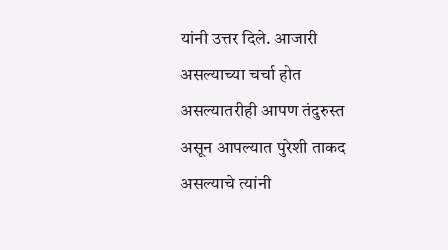यांनी उत्तर दिले. आजारी असल्याच्या चर्चा होत असल्यातरीही आपण तंदुरुस्त असून आपल्यात पुरेशी ताकद असल्याचे त्यांनी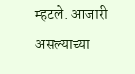म्हटले. आजारी असल्याच्या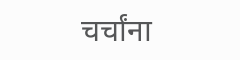चर्चांना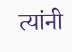त्यांनी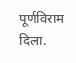पूर्णविराम दिला.